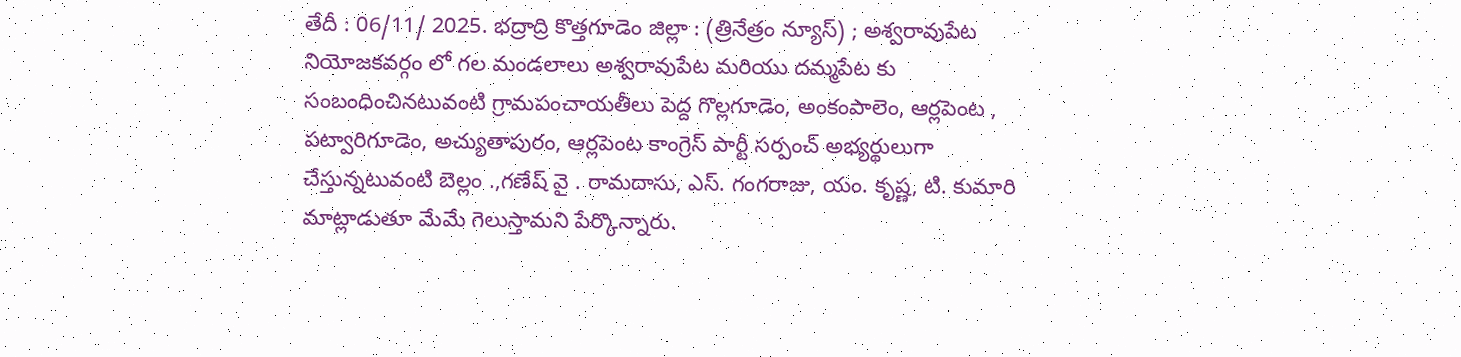తేదీ : 06/11/ 2025. భద్రాద్రి కొత్తగూడెం జిల్లా : (త్రినేత్రం న్యూస్) ; అశ్వరావుపేట నియోజకవర్గం లో గల మండలాలు అశ్వరావుపేట మరియు దమ్మపేట కు సంబంధించినటువంటి గ్రామపంచాయతీలు పెద్ద గొల్లగూడెం, అంకంపాలెం, ఆర్లపెంట , పట్వారిగూడెం, అచ్యుతాపురం, ఆర్లపెంట కాంగ్రెస్ పార్టీ సర్పంచ్ అభ్యర్థులుగా చేస్తున్నటువంటి బెల్లం .,గణేష్ వై . రామదాసు, ఎస్. గంగరాజు, యం. కృష్ణ, టి. కుమారి మాట్లాడుతూ మేమే గెలుస్తామని పేర్కొన్నారు.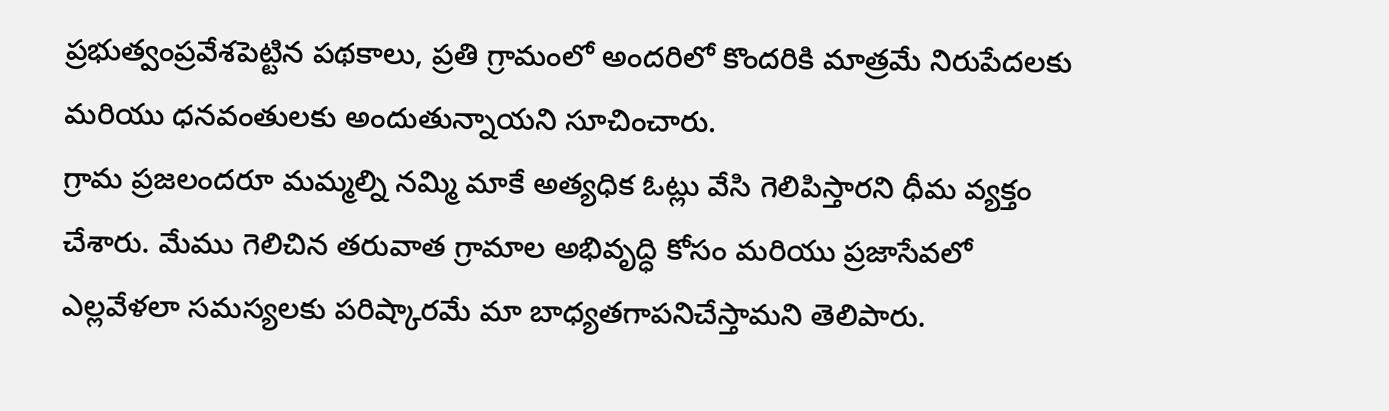ప్రభుత్వంప్రవేశపెట్టిన పథకాలు, ప్రతి గ్రామంలో అందరిలో కొందరికి మాత్రమే నిరుపేదలకు మరియు ధనవంతులకు అందుతున్నాయని సూచించారు.
గ్రామ ప్రజలందరూ మమ్మల్ని నమ్మి మాకే అత్యధిక ఓట్లు వేసి గెలిపిస్తారని ధీమ వ్యక్తం చేశారు. మేము గెలిచిన తరువాత గ్రామాల అభివృద్ధి కోసం మరియు ప్రజాసేవలో ఎల్లవేళలా సమస్యలకు పరిష్కారమే మా బాధ్యతగాపనిచేస్తామని తెలిపారు.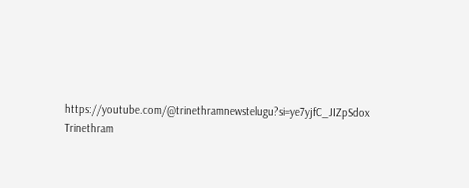https://youtube.com/@trinethramnewstelugu?si=ye7yjfC_JIZpSdox
Trinethram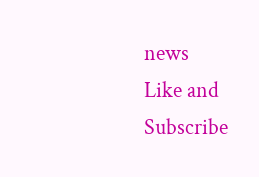news
Like and Subscribe